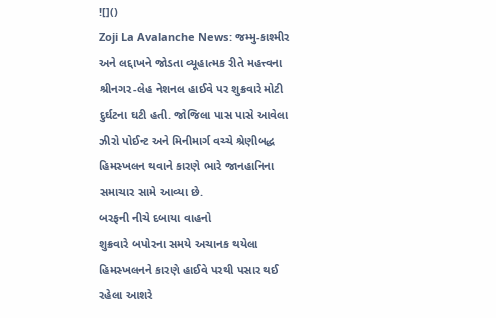![]()
Zoji La Avalanche News: જમ્મુ-કાશ્મીર અને લદ્દાખને જોડતા વ્યૂહાત્મક રીતે મહત્ત્વના શ્રીનગર-લેહ નેશનલ હાઈવે પર શુક્રવારે મોટી દુર્ઘટના ઘટી હતી. જોજિલા પાસ પાસે આવેલા ઝીરો પોઈન્ટ અને મિનીમાર્ગ વચ્ચે શ્રેણીબદ્ધ હિમસ્ખલન થવાને કારણે ભારે જાનહાનિના સમાચાર સામે આવ્યા છે.
બરફની નીચે દબાયા વાહનો
શુક્રવારે બપોરના સમયે અચાનક થયેલા હિમસ્ખલનને કારણે હાઈવે પરથી પસાર થઈ રહેલા આશરે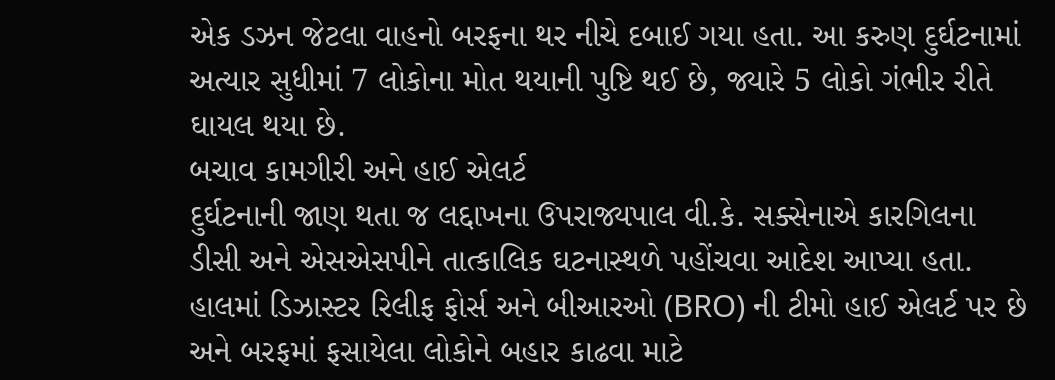એક ડઝન જેટલા વાહનો બરફના થર નીચે દબાઈ ગયા હતા. આ કરુણ દુર્ઘટનામાં અત્યાર સુધીમાં 7 લોકોના મોત થયાની પુષ્ટિ થઈ છે, જ્યારે 5 લોકો ગંભીર રીતે ઘાયલ થયા છે.
બચાવ કામગીરી અને હાઈ એલર્ટ
દુર્ઘટનાની જાણ થતા જ લદ્દાખના ઉપરાજ્યપાલ વી.કે. સક્સેનાએ કારગિલના ડીસી અને એસએસપીને તાત્કાલિક ઘટનાસ્થળે પહોંચવા આદેશ આપ્યા હતા. હાલમાં ડિઝાસ્ટર રિલીફ ફોર્સ અને બીઆરઓ (BRO) ની ટીમો હાઈ એલર્ટ પર છે અને બરફમાં ફસાયેલા લોકોને બહાર કાઢવા માટે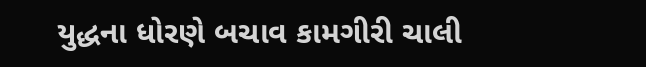યુદ્ધના ધોરણે બચાવ કામગીરી ચાલી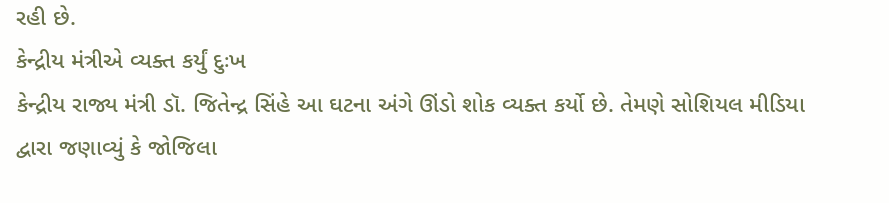રહી છે.
કેન્દ્રીય મંત્રીએ વ્યક્ત કર્યું દુઃખ
કેન્દ્રીય રાજ્ય મંત્રી ડૉ. જિતેન્દ્ર સિંહે આ ઘટના અંગે ઊંડો શોક વ્યક્ત કર્યો છે. તેમણે સોશિયલ મીડિયા દ્વારા જણાવ્યું કે જોજિલા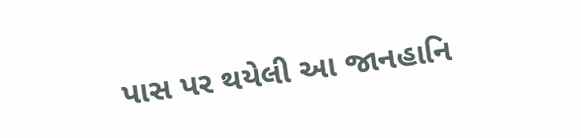પાસ પર થયેલી આ જાનહાનિ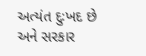અત્યંત દુઃખદ છે અને સરકાર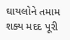ઘાયલોને તમામ શક્ય મદદ પૂરી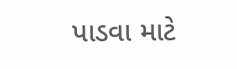પાડવા માટે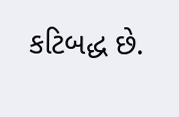કટિબદ્ધ છે.